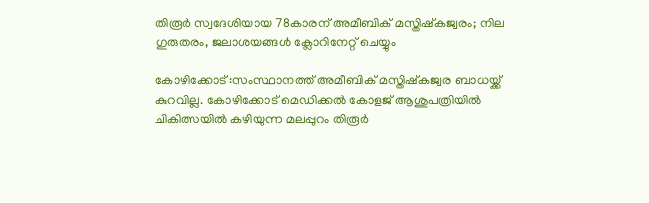തിരൂര്‍ സ്വദേശിയായ 78കാരന് അമീബിക് മസ്തിഷ്കജ്വരം; നില ഗുരുതരം, ജലാശയങ്ങള്‍ ക്ലോറിനേറ്റ് ചെയ്യും

കോഴിക്കോട് :സംസ്ഥാനത്ത് അമീബിക് മസ്തിഷ്കജ്വര ബാധയ്ക്ക് കുറവില്ല. കോഴിക്കോട് മെഡിക്കല്‍ കോളജ് ആശുപത്രിയില്‍ ചികിത്സയില്‍ കഴിയുന്ന മലപ്പുറം തിരൂര്‍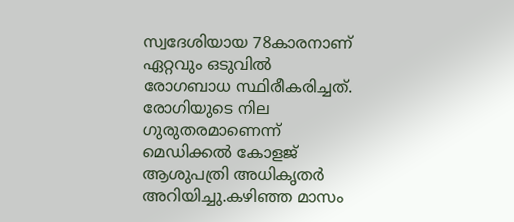സ്വദേശിയായ 78കാരനാണ് ഏറ്റവും ഒടുവില്‍ രോഗബാധ സ്ഥിരീകരിച്ചത്. രോഗിയുടെ നില ഗുരുതരമാണെന്ന് മെഡിക്കല്‍ കോളജ് ആശുപത്രി അധികൃതര്‍ അറിയിച്ചു.കഴിഞ്ഞ മാസം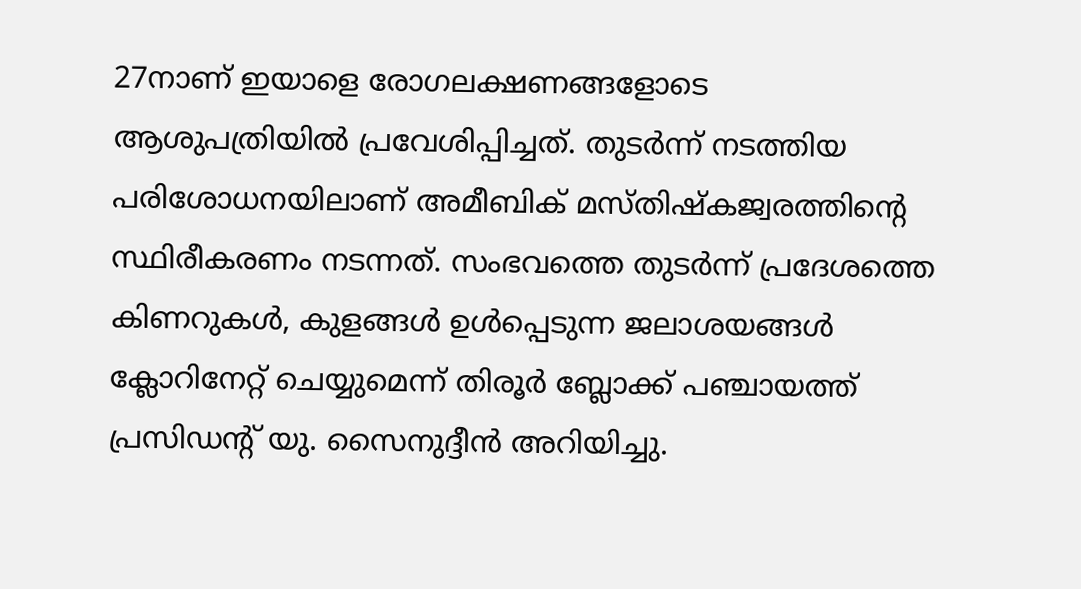27നാണ് ഇയാളെ രോഗലക്ഷണങ്ങളോടെ ആശുപത്രിയില്‍ പ്രവേശിപ്പിച്ചത്. തുടര്‍ന്ന് നടത്തിയ പരിശോധനയിലാണ് അമീബിക് മസ്തിഷ്കജ്വരത്തിന്‍റെ സ്ഥിരീകരണം നടന്നത്. സംഭവത്തെ തുടര്‍ന്ന് പ്രദേശത്തെ കിണറുകള്‍, കുളങ്ങള്‍ ഉള്‍പ്പെടുന്ന ജലാശയങ്ങള്‍ ക്ലോറിനേറ്റ് ചെയ്യുമെന്ന് തിരൂര്‍ ബ്ലോക്ക് പഞ്ചായത്ത് പ്രസിഡന്റ് യു. സൈനുദ്ദീന്‍ അറിയിച്ചു.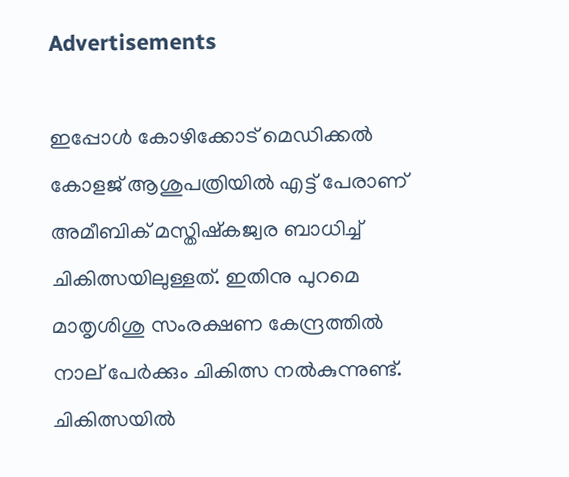Advertisements

ഇപ്പോള്‍ കോഴിക്കോട് മെഡിക്കല്‍ കോളജ് ആശുപത്രിയില്‍ എട്ട് പേരാണ് അമീബിക് മസ്തിഷ്കജ്വര ബാധിച്ച്‌ ചികിത്സയിലുള്ളത്. ഇതിനു പുറമെ മാതൃശിശു സംരക്ഷണ കേന്ദ്രത്തില്‍ നാല് പേര്‍ക്കും ചികിത്സ നല്‍കുന്നുണ്ട്. ചികിത്സയില്‍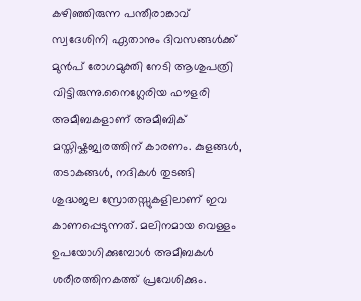കഴിഞ്ഞിരുന്ന പന്തീരാങ്കാവ് സ്വദേശിനി ഏതാനും ദിവസങ്ങള്‍ക്ക് മുന്‍പ് രോഗമുക്തി നേടി ആശുപത്രി വിട്ടിരുന്നു.നൈഗ്ലേരിയ ഫൗളരി അമീബകളാണ് അമീബിക് മസ്തിഷ്കജ്വരത്തിന് കാരണം. കുളങ്ങള്‍, തടാകങ്ങള്‍, നദികള്‍ തുടങ്ങി ശുദ്ധജല സ്രോതസ്സുകളിലാണ് ഇവ കാണപ്പെടുന്നത്. മലിനമായ വെള്ളം ഉപയോഗിക്കുമ്പോള്‍ അമീബകള്‍ ശരീരത്തിനകത്ത് പ്രവേശിക്കും.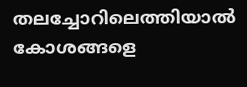തലച്ചോറിലെത്തിയാല്‍ കോശങ്ങളെ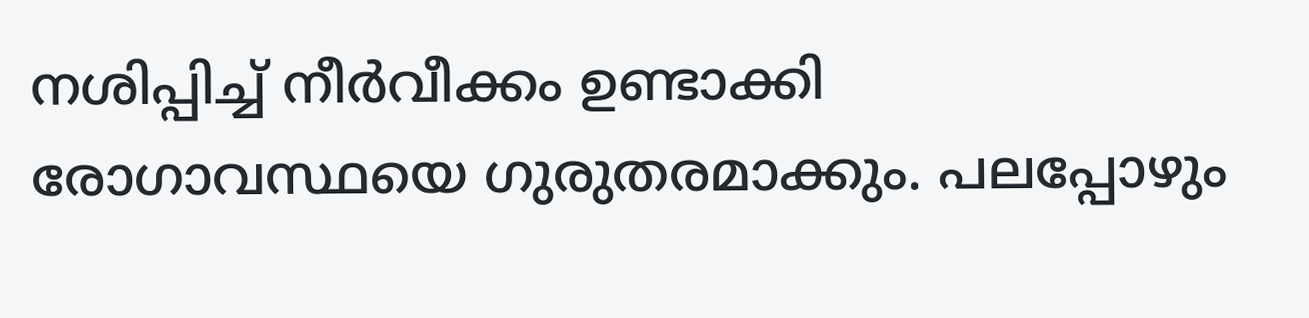നശിപ്പിച്ച്‌ നീര്‍വീക്കം ഉണ്ടാക്കി രോഗാവസ്ഥയെ ഗുരുതരമാക്കും. പലപ്പോഴും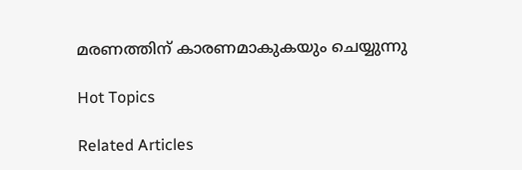മരണത്തിന് കാരണമാകുകയും ചെയ്യുന്നു

Hot Topics

Related Articles